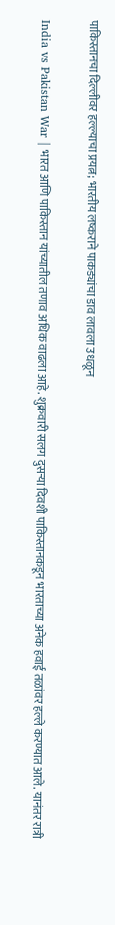पाकिस्तानचा दिल्लीवर हल्ल्याचा प्रयत्न; भारतीय लष्कराने पाकड्यांचा डाव लावला उधळून

India vs Pakistan War | भारत आणि पाकिस्तान यांच्यातील तणाव अधिक वाढला आहे. शुक्रवारी सलग दुसऱ्या दिवशी पाकिस्तानकडून भारताच्या अनेक हवाई तळांवर हल्ले करण्यात आले. यानंतर रात्री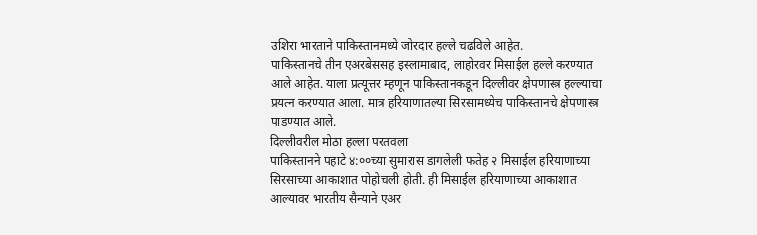उशिरा भारताने पाकिस्तानमध्ये जोरदार हल्ले चढविले आहेत.
पाकिस्तानचे तीन एअरबेससह इस्लामाबाद, लाहोरवर मिसाईल हल्ले करण्यात आले आहेत. याला प्रत्यूत्तर म्हणून पाकिस्तानकडून दिल्लीवर क्षेपणास्त्र हल्ल्याचा प्रयत्न करण्यात आला. मात्र हरियाणातल्या सिरसामध्येच पाकिस्तानचे क्षेपणास्त्र पाडण्यात आले.
दिल्लीवरील मोठा हल्ला परतवला
पाकिस्तानने पहाटे ४:००च्या सुमारास डागलेली फतेह २ मिसाईल हरियाणाच्या सिरसाच्या आकाशात पोहोचली होती. ही मिसाईल हरियाणाच्या आकाशात आल्यावर भारतीय सैन्याने एअर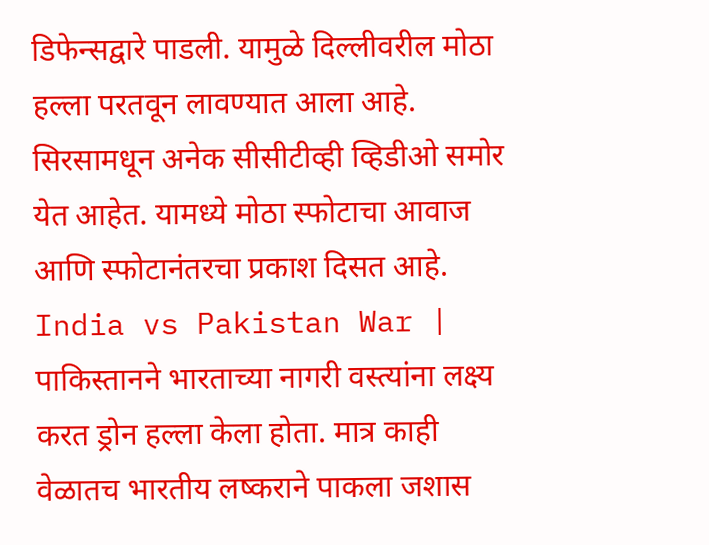डिफेन्सद्वारे पाडली. यामुळे दिल्लीवरील मोठा हल्ला परतवून लावण्यात आला आहे. सिरसामधून अनेक सीसीटीव्ही व्हिडीओ समोर येत आहेत. यामध्ये मोठा स्फोटाचा आवाज आणि स्फोटानंतरचा प्रकाश दिसत आहे. India vs Pakistan War |
पाकिस्तानने भारताच्या नागरी वस्त्यांना लक्ष्य करत ड्रोन हल्ला केला होता. मात्र काही वेळातच भारतीय लष्कराने पाकला जशास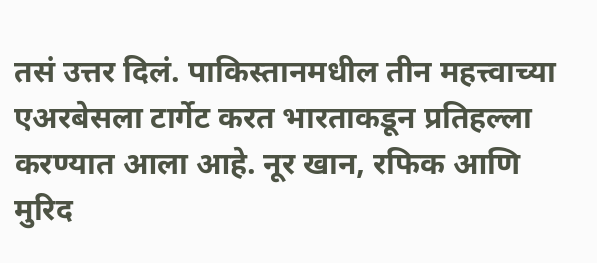तसं उत्तर दिलं. पाकिस्तानमधील तीन महत्त्वाच्या एअरबेसला टार्गेट करत भारताकडून प्रतिहल्ला करण्यात आला आहे. नूर खान, रफिक आणि मुरिद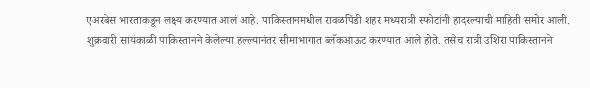एअरबेस भारताकडून लक्ष्य करण्यात आलं आहे. पाकिस्तानमधील रावळपिंडी शहर मध्यरात्री स्फोटांनी हादरल्याची माहिती समोर आली.
शुक्रवारी सायंकाळी पाकिस्तानने केलेल्या हल्ल्यानंतर सीमाभागात ब्लॅकआऊट करण्यात आले होते. तसेच रात्री उशिरा पाकिस्तानने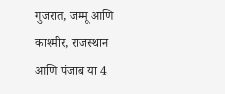गुजरात, जम्मू आणि काश्मीर, राजस्थान आणि पंजाब या 4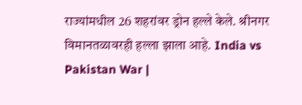राज्यांमधील 26 शहरांवर ड्रोन हल्ले केले. श्रीनगर विमानतळावरही हल्ला झाला आहे. India vs Pakistan War |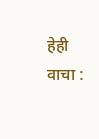हेही वाचा :